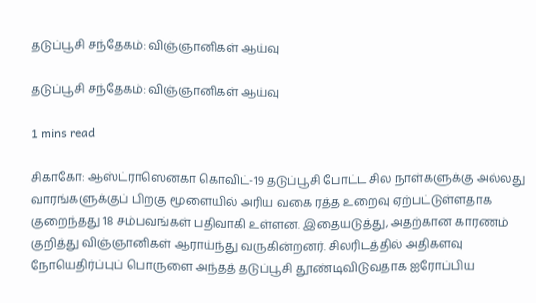தடுப்பூசி சந்தேகம்: விஞ்ஞானிகள் ஆய்வு

தடுப்பூசி சந்தேகம்: விஞ்ஞானிகள் ஆய்வு

1 mins read

சிகாகோ: ஆஸ்ட்ராஸெனகா கொவிட்-19 தடுப்பூசி போட்ட சில நாள்களுக்கு அல்லது வாரங்களுக்குப் பிறகு மூளையில் அரிய வகை ரத்த உறைவு ஏற்பட்டுள்ளதாக குறைந்தது 18 சம்பவங்கள் பதிவாகி உள்ளன. இதையடுத்து, அதற்கான காரணம் குறித்து விஞ்ஞானிகள் ஆராய்ந்து வருகின்றனர். சிலரிடத்தில் அதிகளவு நோயெதிர்ப்புப் பொருளை அந்தத் தடுப்பூசி தூண்டிவிடுவதாக ஐரோப்பிய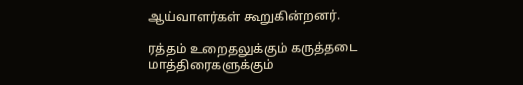ஆய்வாளர்கள் கூறுகின்றனர்.

ரத்தம் உறைதலுக்கும் கருத்தடை மாத்திரைகளுக்கும்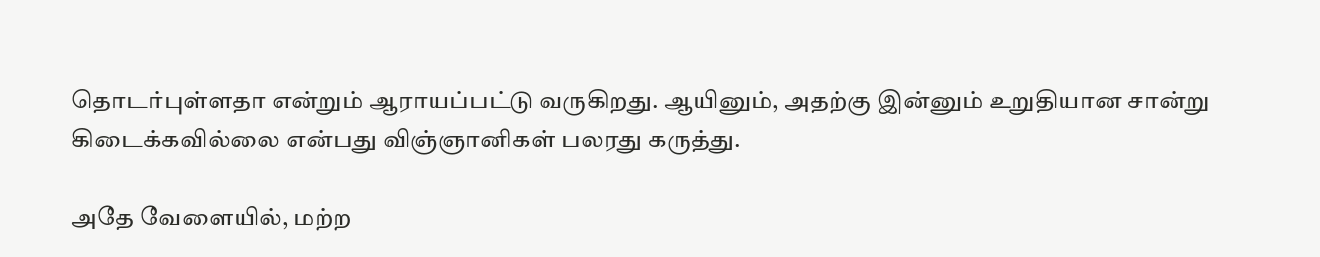தொடர்புள்ளதா என்றும் ஆராயப்பட்டு வருகிறது. ஆயினும், அதற்கு இன்னும் உறுதியான சான்று கிடைக்கவில்லை என்பது விஞ்ஞானிகள் பலரது கருத்து.

அதே வேளையில், மற்ற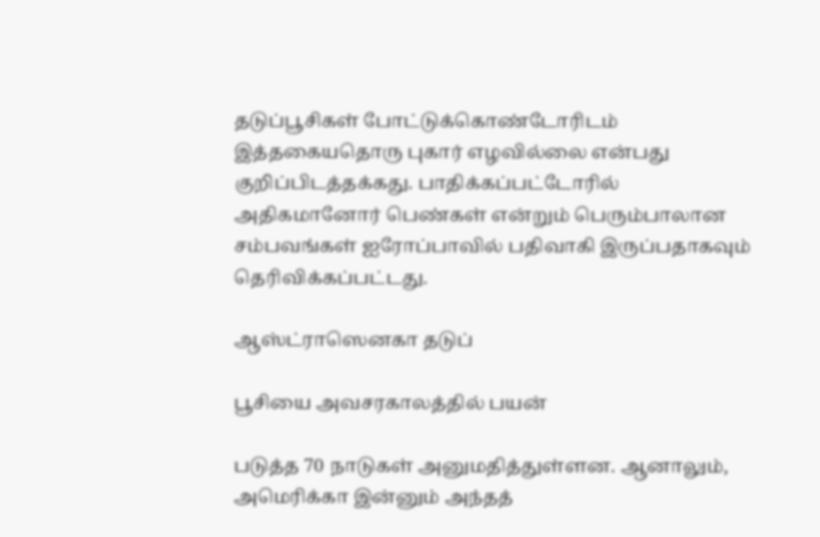தடுப்பூசிகள் போட்டுக்கொண்டோரிடம் இத்தகையதொரு புகார் எழவில்லை என்பது குறிப்பிடத்தக்கது. பாதிக்கப்பட்டோரில் அதிகமானோர் பெண்கள் என்றும் பெரும்பாலான சம்பவங்கள் ஐரோப்பாவில் பதிவாகி இருப்பதாகவும் தெரிவிக்கப்பட்டது.

ஆஸ்ட்ராஸெனகா தடுப்

பூசியை அவசரகாலத்தில் பயன்

படுத்த 70 நாடுகள் அனுமதித்துள்ளன. ஆனாலும், அமெரிக்கா இன்னும் அந்தத்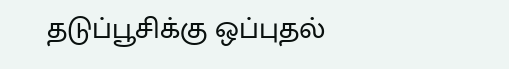தடுப்பூசிக்கு ஒப்புதல்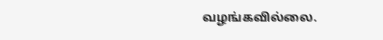வழங்கவில்லை.